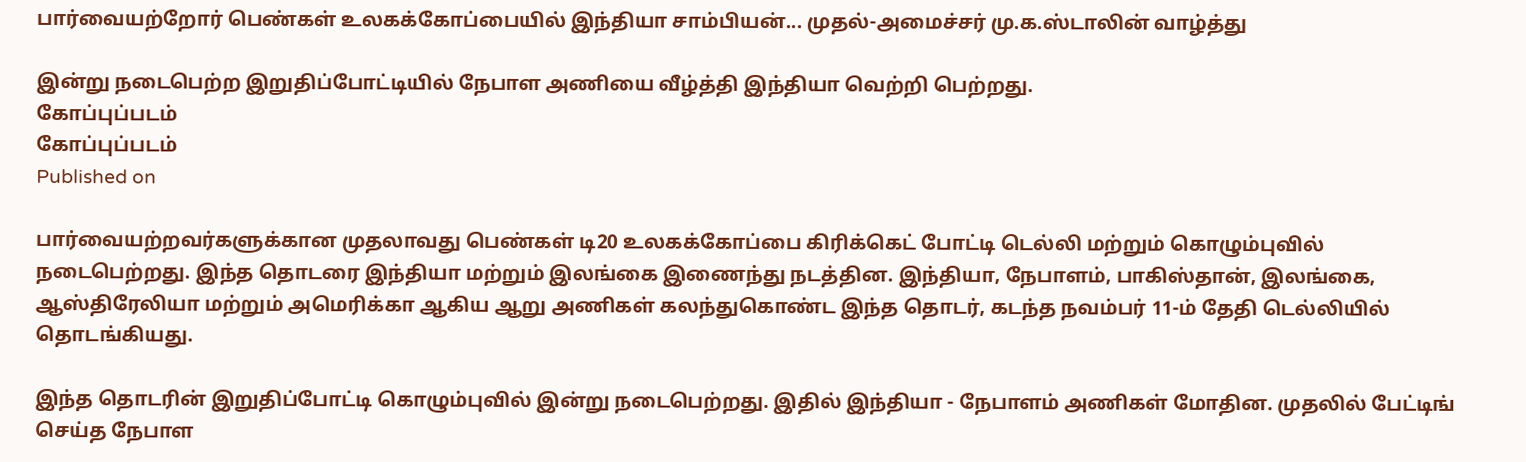பார்வையற்றோர் பெண்கள் உலகக்கோப்பையில் இந்தியா சாம்பியன்... முதல்-அமைச்சர் மு.க.ஸ்டாலின் வாழ்த்து

இன்று நடைபெற்ற இறுதிப்போட்டியில் நேபாள அணியை வீழ்த்தி இந்தியா வெற்றி பெற்றது.
கோப்புப்படம்
கோப்புப்படம்
Published on

பார்வையற்றவர்களுக்கான முதலாவது பெண்கள் டி20 உலகக்கோப்பை கிரிக்கெட் போட்டி டெல்லி மற்றும் கொழும்புவில் நடைபெற்றது. இந்த தொடரை இந்தியா மற்றும் இலங்கை இணைந்து நடத்தின. இந்தியா, நேபாளம், பாகிஸ்தான், இலங்கை, ஆஸ்திரேலியா மற்றும் அமெரிக்கா ஆகிய ஆறு அணிகள் கலந்துகொண்ட இந்த தொடர், கடந்த நவம்பர் 11-ம் தேதி டெல்லியில் தொடங்கியது.

இந்த தொடரின் இறுதிப்போட்டி கொழும்புவில் இன்று நடைபெற்றது. இதில் இந்தியா - நேபாளம் அணிகள் மோதின. முதலில் பேட்டிங் செய்த நேபாள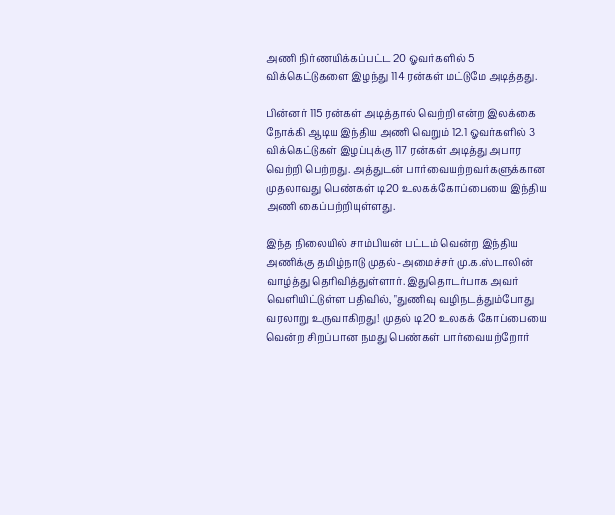அணி நிர்ணயிக்கப்பட்ட 20 ஓவர்களில் 5 விக்கெட்டுகளை இழந்து 114 ரன்கள் மட்டுமே அடித்தது.

பின்னர் 115 ரன்கள் அடித்தால் வெற்றி என்ற இலக்கை நோக்கி ஆடிய இந்திய அணி வெறும் 12.1 ஓவர்களில் 3 விக்கெட்டுகள் இழப்புக்கு 117 ரன்கள் அடித்து அபார வெற்றி பெற்றது. அத்துடன் பார்வையற்றவர்களுக்கான முதலாவது பெண்கள் டி20 உலகக்கோப்பையை இந்திய அணி கைப்பற்றியுள்ளது.

இந்த நிலையில் சாம்பியன் பட்டம் வென்ற இந்திய அணிக்கு தமிழ்நாடு முதல்-அமைச்சர் மு.க.ஸ்டாலின் வாழ்த்து தெரிவித்துள்ளார். இதுதொடர்பாக அவர் வெளியிட்டுள்ள பதிவில், "துணிவு வழிநடத்தும்போது வரலாறு உருவாகிறது! முதல் டி20 உலகக் கோப்பையை வென்ற சிறப்பான நமது பெண்கள் பார்வையற்றோர்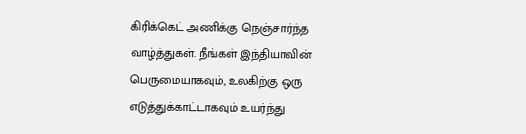கிரிக்கெட் அணிக்கு நெஞ்சார்ந்த வாழ்த்துகள். நீங்கள் இந்தியாவின் பெருமையாகவும், உலகிற்கு ஒரு எடுத்துக்காட்டாகவும் உயர்ந்து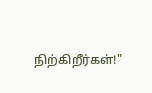நிற்கிறீர்கள்!"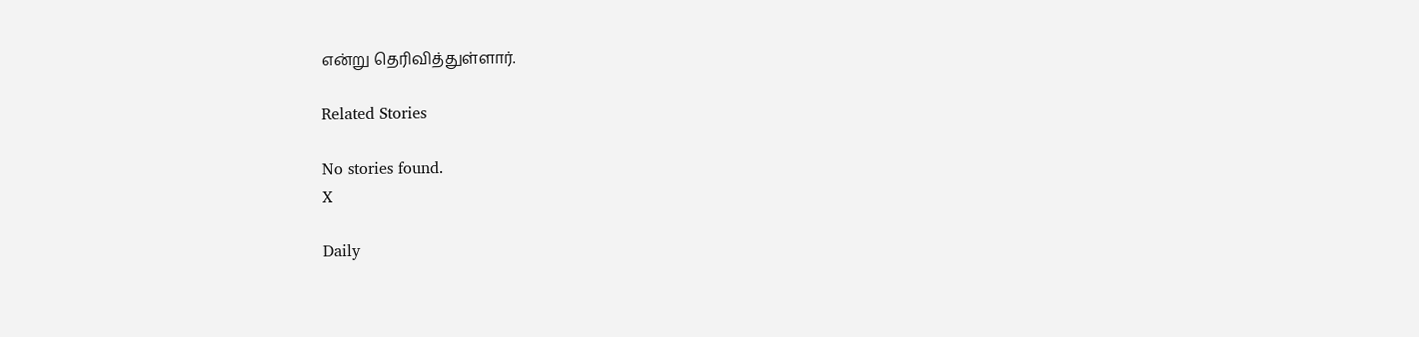என்று தெரிவித்துள்ளார்.

Related Stories

No stories found.
X

Daily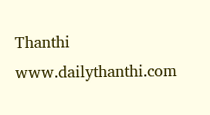Thanthi
www.dailythanthi.com